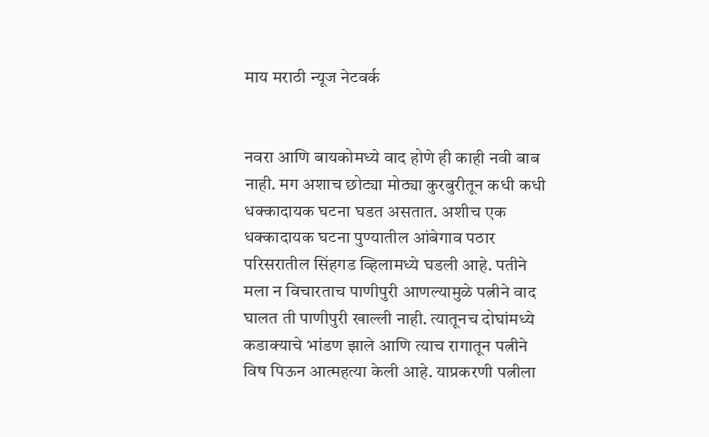माय मराठी न्यूज नेटवर्क


नवरा आणि बायकोमध्ये वाद होणे ही काही नवी बाब नाही. मग अशाच छोट्या मोठ्या कुरबुरीतून कधी कधी धक्कादायक घटना घडत असतात. अशीच एक धक्कादायक घटना पुण्यातील आंबेगाव पठार परिसरातील सिंहगड व्हिलामध्ये घडली आहे. पतीने मला न विचारताच पाणीपुरी आणल्यामुळे पत्नीने वाद घालत ती पाणीपुरी खाल्ली नाही. त्यातूनच दोघांमध्ये कडाक्याचे भांडण झाले आणि त्याच रागातून पत्नीने विष पिऊन आत्महत्या केली आहे. याप्रकरणी पत्नीला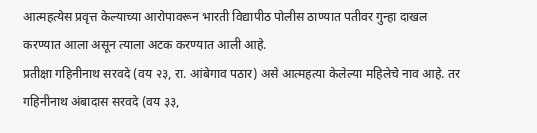आत्महत्येस प्रवृत्त केल्याच्या आरोपावरून भारती विद्यापीठ पोलीस ठाण्यात पतीवर गुन्हा दाखल करण्यात आला असून त्याला अटक करण्यात आली आहे.
प्रतीक्षा गहिनीनाथ सरवदे (वय २३, रा. आंबेगाव पठार) असे आत्महत्या केलेल्या महिलेचे नाव आहे. तर गहिनीनाथ अंबादास सरवदे (वय ३३,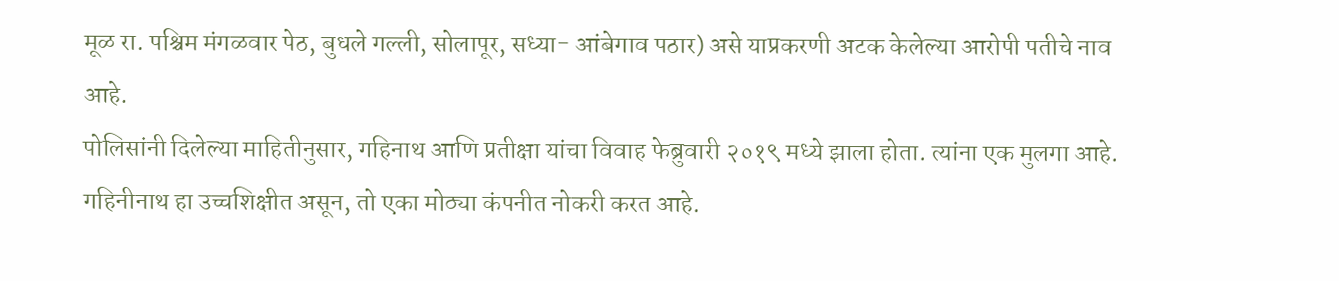मूळ रा. पश्चिम मंगळवार पेठ, बुधले गल्ली, सोलापूर, सध्या- आंबेगाव पठार) असे याप्रकरणी अटक केलेल्या आरोपी पतीचे नाव आहे.
पोलिसांनी दिलेल्या माहितीनुसार, गहिनाथ आणि प्रतीक्षा यांचा विवाह फेब्रुवारी २०१९ मध्ये झाला होता. त्यांना एक मुलगा आहे. गहिनीनाथ हा उच्चशिक्षीत असून, तो एका मोठ्या कंपनीत नोकरी करत आहे.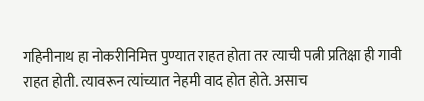गहिनीनाथ हा नोकरीनिमित्त पुण्यात राहत होता तर त्याची पत्नी प्रतिक्षा ही गावी राहत होती. त्यावरून त्यांच्यात नेहमी वाद होत होते. असाच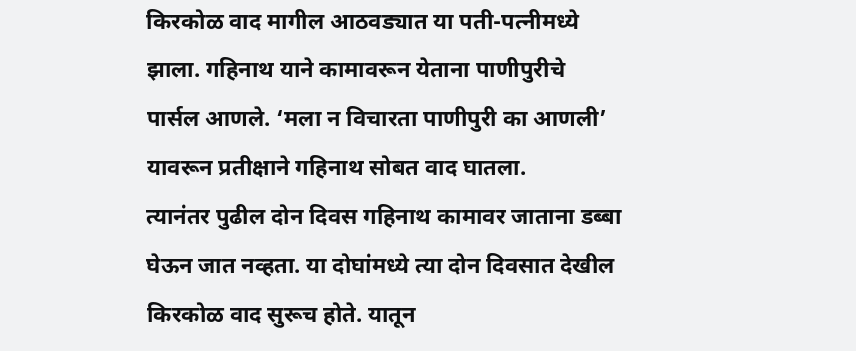किरकोळ वाद मागील आठवड्यात या पती-पत्नीमध्ये झाला. गहिनाथ याने कामावरून येताना पाणीपुरीचे पार्सल आणले. ‘मला न विचारता पाणीपुरी का आणली’ यावरून प्रतीक्षाने गहिनाथ सोबत वाद घातला.
त्यानंतर पुढील दोन दिवस गहिनाथ कामावर जाताना डब्बा घेऊन जात नव्हता. या दोघांमध्ये त्या दोन दिवसात देखील किरकोळ वाद सुरूच होते. यातून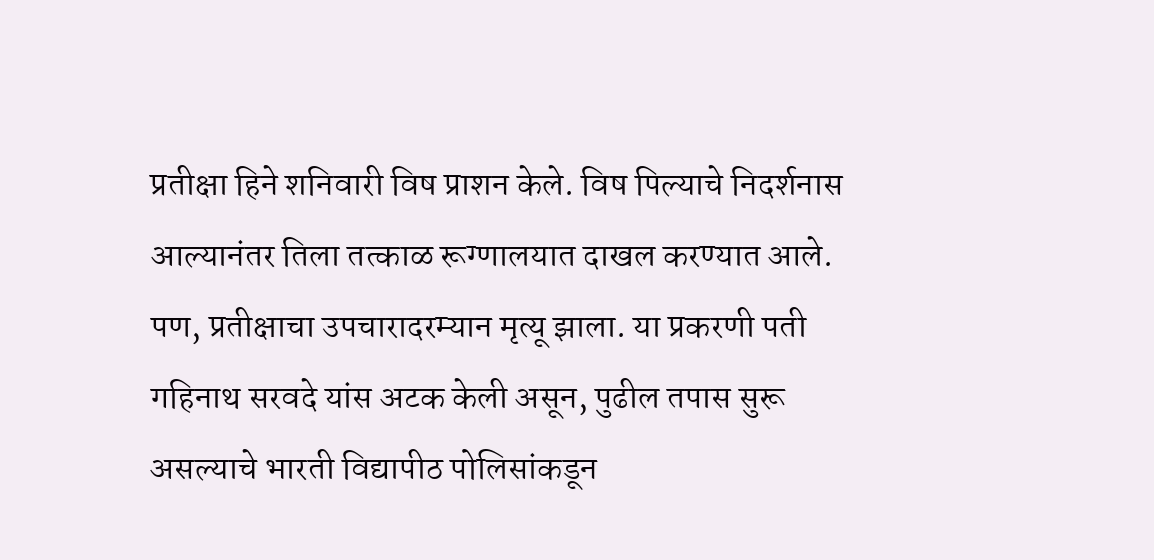प्रतीक्षा हिने शनिवारी विष प्राशन केले. विष पिल्याचे निदर्शनास आल्यानंतर तिला तत्काळ रूग्णालयात दाखल करण्यात आले. पण, प्रतीक्षाचा उपचारादरम्यान मृत्यू झाला. या प्रकरणी पती गहिनाथ सरवदे यांस अटक केली असून, पुढील तपास सुरू असल्याचे भारती विद्यापीठ पोलिसांकडून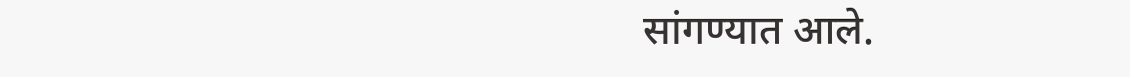सांगण्यात आले.